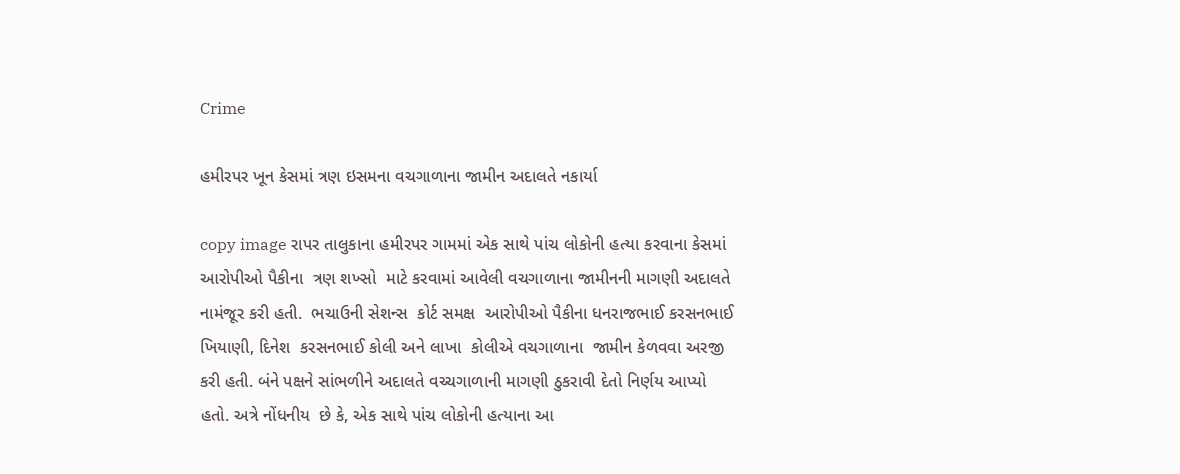Crime

હમીરપર ખૂન કેસમાં ત્રણ ઇસમના વચગાળાના જામીન અદાલતે નકાર્યા

copy image રાપર તાલુકાના હમીરપર ગામમાં એક સાથે પાંચ લોકોની હત્યા કરવાના કેસમાં આરોપીઓ પૈકીના  ત્રણ શખ્સો  માટે કરવામાં આવેલી વચગાળાના જામીનની માગણી અદાલતે નામંજૂર કરી હતી.  ભચાઉની સેશન્સ  કોર્ટ સમક્ષ  આરોપીઓ પૈકીના ધનરાજભાઈ કરસનભાઈ ખિયાણી, દિનેશ  કરસનભાઈ કોલી અને લાખા  કોલીએ વચગાળાના  જામીન કેળવવા અરજી કરી હતી. બંને પક્ષને સાંભળીને અદાલતે વચ્ચગાળાની માગણી ઠુકરાવી દેતો નિર્ણય આપ્યો  હતો. અત્રે નોંધનીય  છે કે, એક સાથે પાંચ લોકોની હત્યાના આ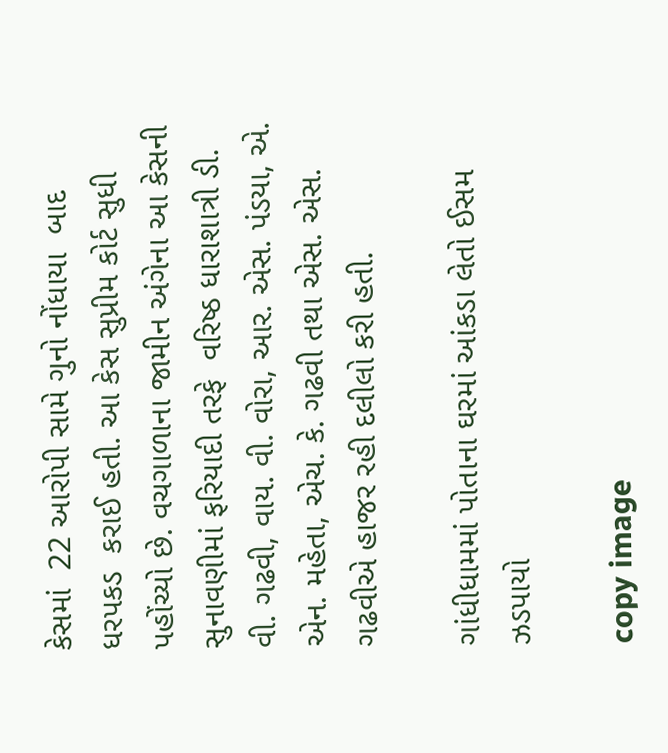કેસમાં  22 આરોપી સામે ગુનો નોંધાયા  બાદ ધરપકડ  કરાઈ હતી. આ કેસ સુપ્રીમ કોર્ટ સુધી પહોંચ્યો છે. વચગાળાના જામીન અંગેના આ કેસની સુનાવણીમાં ફરિયાદી તરફે  વરિષ્ઠ ધારાશાત્રી ડી. વી. ગઢવી, વાય. વી. વોરા, આર. એસ. પંડયા, એ. એન. મહેતા, એચ. કે. ગઢવી તથા એસ. એસ.  ગઢવીએ હાજર રહી દલીલો કરી હતી.

ગાંધીધામમાં પોતાના ઘરમાં આંકડા લેતો ઈસમ ઝડપાયો

copy image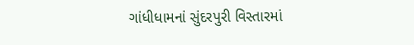ગાંધીધામનાં સુંદરપુરી વિસ્તારમાં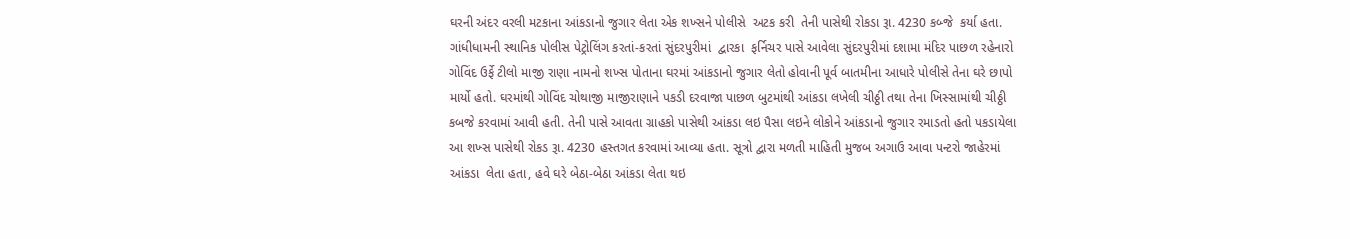ઘરની અંદર વરલી મટકાના આંકડાનો જુગાર લેતા એક શખ્સને પોલીસે  અટક કરી  તેની પાસેથી રોકડા રૂા. 4230 કબ્જે  કર્યા હતા. ગાંધીધામની સ્થાનિક પોલીસ પેટ્રોલિંગ કરતાં-કરતાં સુંદરપુરીમાં  દ્વારકા  ફર્નિચર પાસે આવેલા સુંદરપુરીમાં દશામા મંદિર પાછળ રહેનારો ગોવિંદ ઉર્ફે ટીલો માજી રાણા નામનો શખ્સ પોતાના ઘરમાં આંકડાનો જુગાર લેતો હોવાની પૂર્વ બાતમીના આધારે પોલીસે તેના ઘરે છાપો માર્યો હતો. ઘરમાંથી ગોવિંદ ચોથાજી માજીરાણાને પકડી દરવાજા પાછળ બુટમાંથી આંકડા લખેલી ચીઠ્ઠી તથા તેના ખિસ્સામાંથી ચીઠ્ઠી કબજે કરવામાં આવી હતી. તેની પાસે આવતા ગ્રાહકો પાસેથી આંકડા લઇ પૈસા લઇને લોકોને આંકડાનો જુગાર રમાડતો હતો પકડાયેલા આ શખ્સ પાસેથી રોકડ રૂા. 4230 હસ્તગત કરવામાં આવ્યા હતા. સૂત્રો દ્વારા મળતી માહિતી મુજબ અગાઉ આવા પન્ટરો જાહેરમાં  આંકડા  લેતા હતા, હવે ઘરે બેઠા-બેઠા આંકડા લેતા થઇ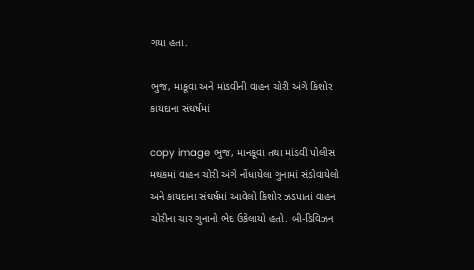ગયા હતા.

ભુજ, માકૂવા અને માંડવીની વાહન ચોરી અંગે કિશોર કાયદાના સંઘર્ષમાં

copy image ભુજ, માનકૂવા તથા માંડવી પોલીસ મથકમાં વાહન ચોરી અંગે નોંધાયેલા ગુનામાં સંડોવાયેલો અને કાયદાના સંઘર્ષમાં આવેલો કિશોર ઝડપાતાં વાહન ચોરીના ચાર ગુનાનો ભેદ ઉકેલાયો હતો. બી-ડિવિઝન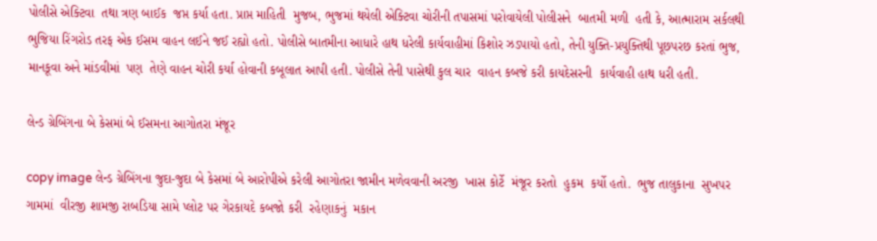પોલીસે એક્ટિવા  તથા ત્રણ બાઈક  જપ્ત કર્યા હતા. પ્રાપ્ત માહિતી  મુજબ, ભુજમાં થયેલી એક્ટિવા ચોરીની તપાસમાં પરોવાયેલી પોલીસને  બાતમી મળી  હતી કે, આત્મારામ સર્કલથી ભુજિયા રિંગરોડ તરફ એક ઈસમ વાહન લઈને જઈ રહ્યો હતો. પોલીસે બાતમીના આધારે હાથ ધરેલી કાર્યવાહીમાં કિશોર ઝડપાયો હતો, તેની યુક્તિ-પ્રયુક્તિથી પૂછપરછ કરતાં ભુજ,  માનકૂવા અને માંડવીમાં  પણ  તેણે વાહન ચોરી કર્યા હોવાની કબૂલાત આપી હતી. પોલીસે તેની પાસેથી કુલ ચાર  વાહન કબજે કરી કાયદેસરની  કાર્યવાહી હાથ ધરી હતી.

લેન્ડ ગ્રેબિંગના બે કેસમાં બે ઈસમના આગોતરા મંજૂર

copy image લેન્ડ ગ્રેબિંગના જુદા-જુદા બે કેસમાં બે આરોપીએ કરેલી આગોતરા જામીન મળેવવાની અરજી  ખાસ કોર્ટે  મંજૂર કરતો  હુકમ  કર્યો હતો.  ભુજ તાલુકાના  સુખપર ગામમાં  વીરજી શામજી રાબડિયા સામે પ્લોટ પર ગેરકાયદે કબજો કરી  રહેણાકનું  મકાન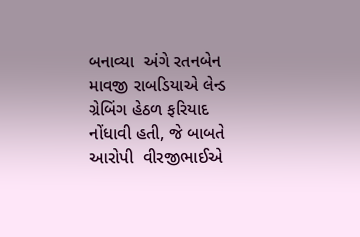બનાવ્યા  અંગે રતનબેન  માવજી રાબડિયાએ લેન્ડ ગ્રેબિંગ હેઠળ ફરિયાદ નોંધાવી હતી, જે બાબતે આરોપી  વીરજીભાઈએ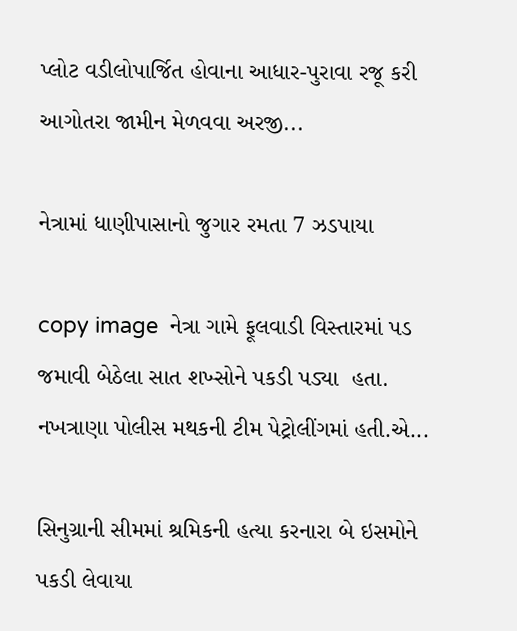પ્લોટ વડીલોપાર્જિત હોવાના આધાર-પુરાવા રજૂ કરી આગોતરા જામીન મેળવવા અરજી...

નેત્રામાં ધાણીપાસાનો જુગાર રમતા 7 ઝડપાયા

copy image  નેત્રા ગામે ફૂલવાડી વિસ્તારમાં પડ જમાવી બેઠેલા સાત શખ્સોને પકડી પડ્યા  હતા. નખત્રાણા પોલીસ મથકની ટીમ પેટ્રોલીંગમાં હતી.એ...

સિનુગ્રાની સીમમાં શ્રમિકની હત્યા કરનારા બે ઇસમોને પકડી લેવાયા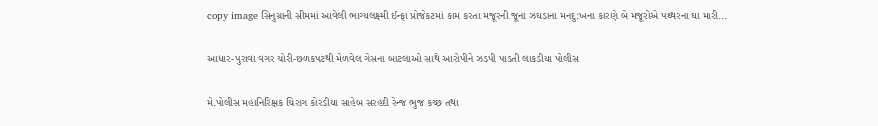copy image સિનુગ્રાની સીમમાં આવેલી ભાગ્યલક્ષ્મી ઈન્ફા પ્રોજેકટમાં કામ કરતા મજૂરની જૂના ઝઘડાના મનદુ:ખના કારણે બે મજૂરોએ પથ્થરના ઘા મારી...

આધાર-પુરાવા વગર ચોરી-છળકપટથી મેળવેલ ગેસના બાટલાઓ સાથે આરોપીને ઝડપી પાડતી લાકડીયા પોલીસ

મે.પોલીસ મહાનિરિક્ષક ચિરાગ કોરડીયા સાહેબ સરહદી રેન્જ ભુજ કચ્છ તથા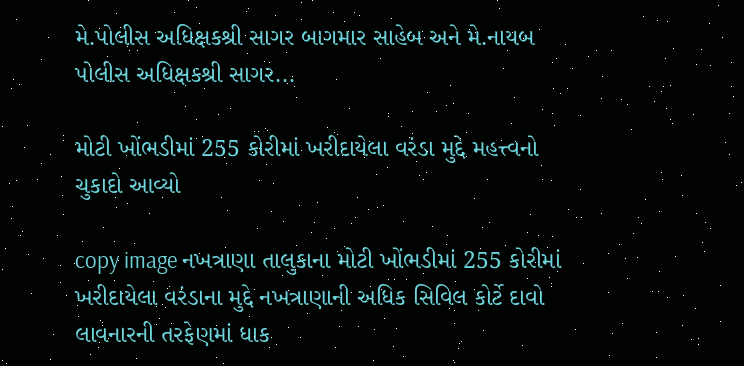મે.પોલીસ અધિક્ષકશ્રી સાગર બાગમાર સાહેબ અને મે.નાયબ પોલીસ અધિક્ષકશ્રી સાગર...

મોટી ખોંભડીમાં 255 કોરીમાં ખરીદાયેલા વરંડા મુદ્દે મહત્ત્વનો ચુકાદો આવ્યો

copy image નખત્રાણા તાલુકાના મોટી ખોંભડીમાં 255 કોરીમાં ખરીદાયેલા વરંડાના મુદ્દે નખત્રાણાની અધિક સિવિલ કોર્ટે દાવો લાવનારની તરફેણમાં ધાક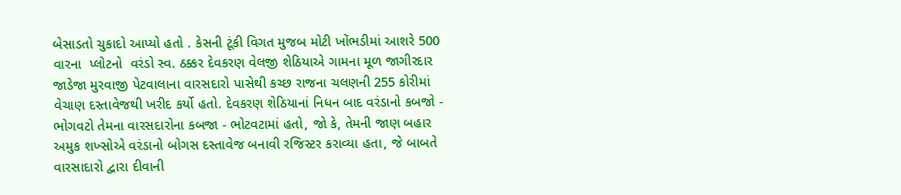બેસાડતો ચુકાદો આપ્યો હતો . કેસની ટૂંકી વિગત મુજબ મોટી ખોંભડીમાં આશરે 500 વારના  પ્લોટનો  વરંડો સ્વ. ઠક્કર દેવકરણ વેલજી શેઠિયાએ ગામના મૂળ જાગીરદાર જાડેજા મુરવાજી પેટવાલાના વારસદારો પાસેથી કચ્છ રાજના ચલણની 255 કોરીમાં વેચાણ દસ્તાવેજથી ખરીદ કર્યો હતો. દેવકરણ શેઠિયાનાં નિધન બાદ વરંડાનો કબજો - ભોગવટો તેમના વારસદારોના કબજા - ભોટવટામાં હતો, જો કે, તેમની જાણ બહાર અમુક શખ્સોએ વરંડાનો બોગસ દસ્તાવેજ બનાવી રજિસ્ટર કરાવ્યા હતા, જે બાબતે વારસાદારો દ્વારા દીવાની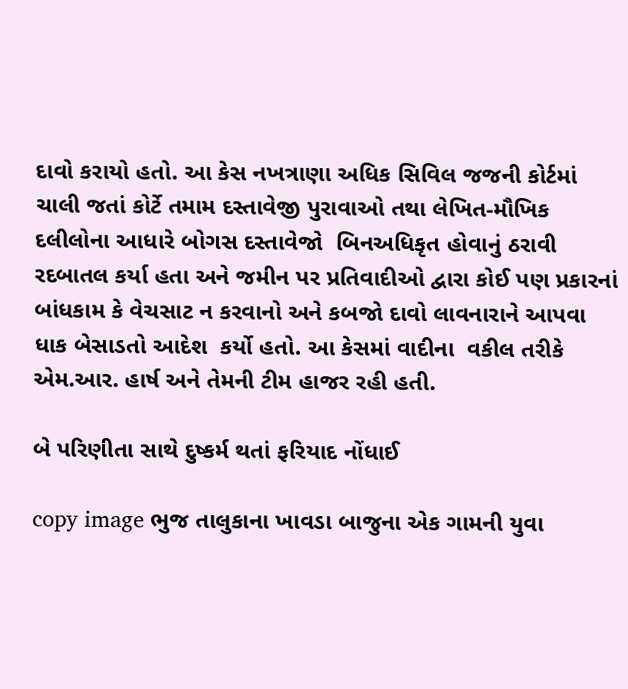દાવો કરાયો હતો. આ કેસ નખત્રાણા અધિક સિવિલ જજની કોર્ટમાં ચાલી જતાં કોર્ટે તમામ દસ્તાવેજી પુરાવાઓ તથા લેખિત-મૌખિક દલીલોના આધારે બોગસ દસ્તાવેજો  બિનઅધિકૃત હોવાનું ઠરાવી રદબાતલ કર્યા હતા અને જમીન પર પ્રતિવાદીઓ દ્વારા કોઈ પણ પ્રકારનાં બાંધકામ કે વેચસાટ ન કરવાનો અને કબજો દાવો લાવનારાને આપવા ધાક બેસાડતો આદેશ  કર્યો હતો. આ કેસમાં વાદીના  વકીલ તરીકે  એમ.આર. હાર્ષ અને તેમની ટીમ હાજર રહી હતી.

બે પરિણીતા સાથે દુષ્કર્મ થતાં ફરિયાદ નોંધાઈ

copy image ભુજ તાલુકાના ખાવડા બાજુના એક ગામની યુવા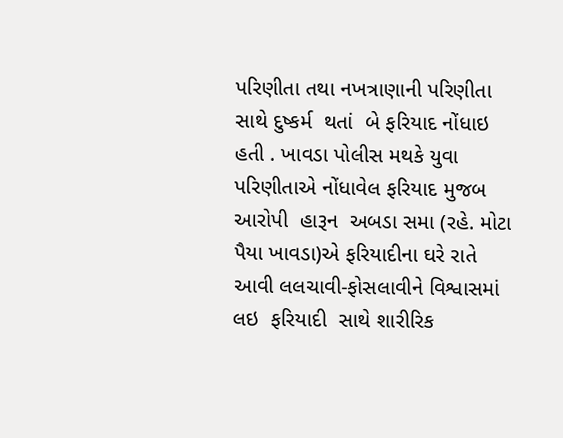પરિણીતા તથા નખત્રાણાની પરિણીતા સાથે દુષ્કર્મ  થતાં  બે ફરિયાદ નોંધાઇ હતી . ખાવડા પોલીસ મથકે યુવા પરિણીતાએ નોંધાવેલ ફરિયાદ મુજબ  આરોપી  હારૂન  અબડા સમા (રહે. મોટા પૈયા ખાવડા)એ ફરિયાદીના ઘરે રાતે આવી લલચાવી-ફોસલાવીને વિશ્વાસમાં  લઇ  ફરિયાદી  સાથે શારીરિક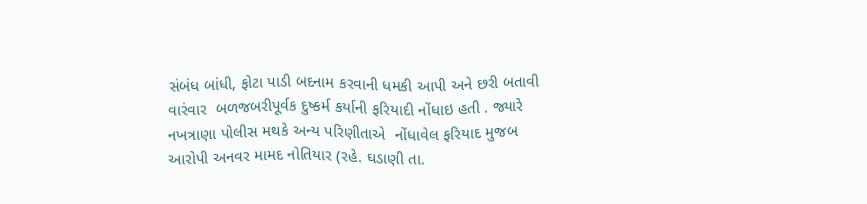સંબંધ બાંધી, ફોટા પાડી બદનામ કરવાની ધમકી આપી અને છરી બતાવી વારંવાર  બળજબરીપૂર્વક દુષ્કર્મ કર્યાની ફરિયાદી નોંધાઇ હતી . જ્યારે નખત્રાણા પોલીસ મથકે અન્ય પરિણીતાએ  નોંધાવેલ ફરિયાદ મુજબ આરોપી અનવર મામદ નોતિયાર (રહે. ઘડાણી તા.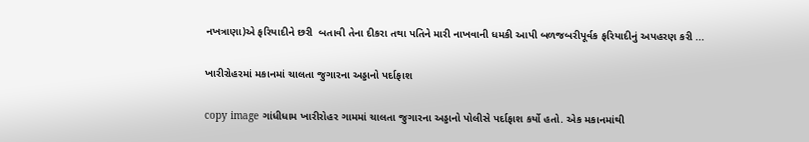નખત્રાણા)એ ફરિયાદીને છરી  બતાવી તેના દીકરા તથા પતિને મારી નાખવાની ધમકી આપી બળજબરીપૂર્વક ફરિયાદીનું અપહરણ કરી ...

ખારીરોહરમાં મકાનમાં ચાલતા જુગારના અડ્ડાનો પર્દાફાશ

copy image ગાંધીધામ ખારીરોહર ગામમાં ચાલતા જુગારના અડ્ડાનો પોલીસે પર્દાફાશ કર્યો હતો. એક મકાનમાંથી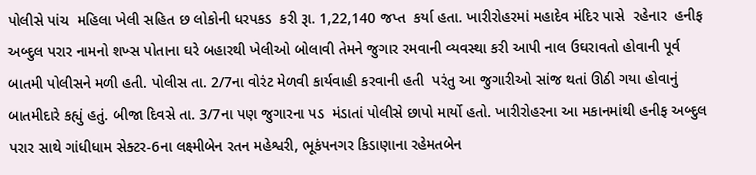પોલીસે પાંચ  મહિલા ખેલી સહિત છ લોકોની ધરપકડ  કરી રૂા. 1,22,140 જપ્ત  કર્યા હતા. ખારીરોહરમાં મહાદેવ મંદિર પાસે  રહેનાર  હનીફ અબ્દુલ પરાર નામનો શખ્સ પોતાના ઘરે બહારથી ખેલીઓ બોલાવી તેમને જુગાર રમવાની વ્યવસ્થા કરી આપી નાલ ઉઘરાવતો હોવાની પૂર્વ બાતમી પોલીસને મળી હતી. પોલીસ તા. 2/7ના વોરંટ મેળવી કાર્યવાહી કરવાની હતી  પરંતુ આ જુગારીઓ સાંજ થતાં ઊઠી ગયા હોવાનું બાતમીદારે કહ્યું હતું. બીજા દિવસે તા. 3/7ના પણ જુગારના પડ  મંડાતાં પોલીસે છાપો માર્યો હતો. ખારીરોહરના આ મકાનમાંથી હનીફ અબ્દુલ પરાર સાથે ગાંધીધામ સેક્ટર-6ના લક્ષ્મીબેન રતન મહેશ્વરી, ભૂકંપનગર કિડાણાના રહેમતબેન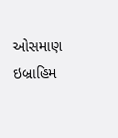ઓસમાણ ઇબ્રાહિમ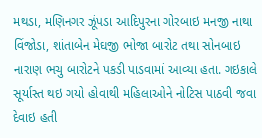મથડા, મણિનગર ઝૂંપડા આદિપુરના ગોરબાઇ મનજી નાથા વિંજોડા, શાંતાબેન મેઘજી ભોજા બારોટ તથા સોનબાઇ નારાણ ભચુ બારોટને પકડી પાડવામાં આવ્યા હતા. ગઇકાલે સૂર્યાસ્ત થઇ ગયો હોવાથી મહિલાઓને નોટિસ પાઠવી જવા દેવાઇ હતી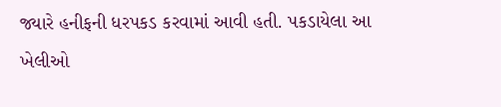જ્યારે હનીફની ધરપકડ કરવામાં આવી હતી. પકડાયેલા આ ખેલીઓ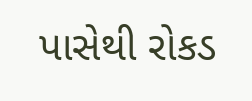પાસેથી રોકડ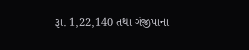રૂા. 1,22,140 તથા ગંજીપાના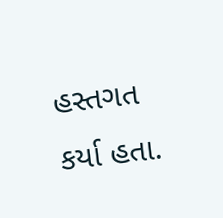હસ્તગત કર્યા હતા.